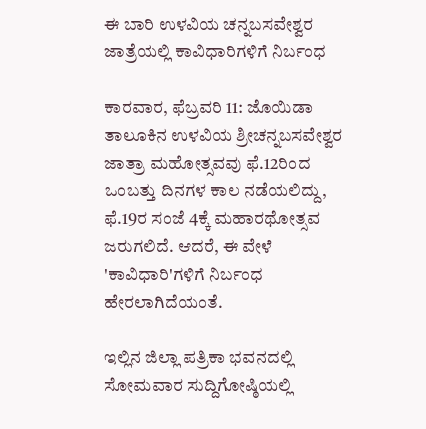ಈ ಬಾರಿ ಉಳವಿಯ ಚನ್ನಬಸವೇಶ್ವರ ಜಾತ್ರೆಯಲ್ಲಿ ಕಾವಿಧಾರಿಗಳಿಗೆ ನಿರ್ಬಂಧ

ಕಾರವಾರ, ಫೆಬ್ರವರಿ 11: ಜೊಯಿಡಾ ತಾಲೂಕಿನ ಉಳವಿಯ ಶ್ರೀಚನ್ನಬಸವೇಶ್ವರ ಜಾತ್ರಾ ಮಹೋತ್ಸವವು ಫೆ.12ರಿಂದ ಒಂಬತ್ತು ದಿನಗಳ ಕಾಲ ನಡೆಯಲಿದ್ದು, ಫೆ.19ರ ಸಂಜೆ 4ಕ್ಕೆ ಮಹಾರಥೋತ್ಸವ ಜರುಗಲಿದೆ. ಆದರೆ, ಈ ವೇಳೆ 'ಕಾವಿಧಾರಿ'ಗಳಿಗೆ ನಿರ್ಬಂಧ ಹೇರಲಾಗಿದೆಯಂತೆ.

ಇಲ್ಲಿನ ಜಿಲ್ಲಾ ಪತ್ರಿಕಾ ಭವನದಲ್ಲಿ ಸೋಮವಾರ ಸುದ್ದಿಗೋಷ್ಠಿಯಲ್ಲಿ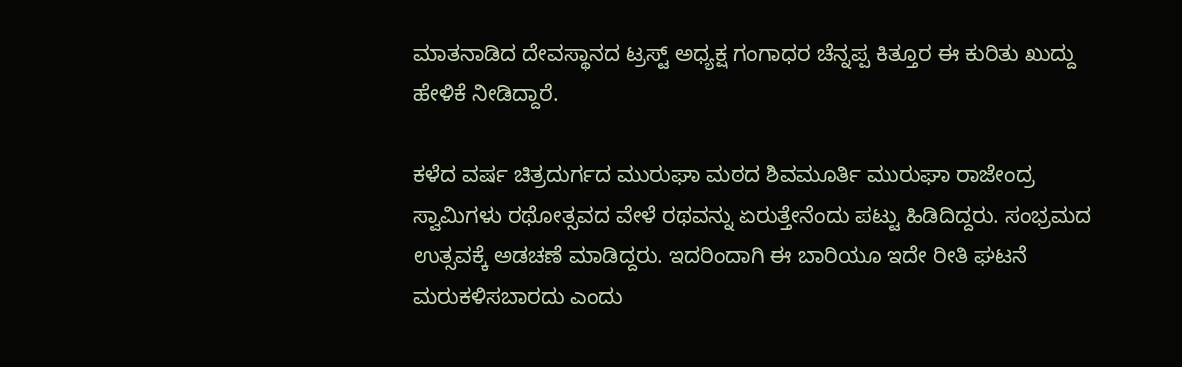ಮಾತನಾಡಿದ ದೇವಸ್ಥಾನದ ಟ್ರಸ್ಟ್ ಅಧ್ಯಕ್ಷ ಗಂಗಾಧರ ಚೆನ್ನಪ್ಪ ಕಿತ್ತೂರ ಈ ಕುರಿತು ಖುದ್ದು ಹೇಳಿಕೆ ನೀಡಿದ್ದಾರೆ.

ಕಳೆದ ವರ್ಷ ಚಿತ್ರದುರ್ಗದ ಮುರುಘಾ ಮಠದ ಶಿವಮೂರ್ತಿ ಮುರುಘಾ ರಾಜೇಂದ್ರ ಸ್ವಾಮಿಗಳು ರಥೋತ್ಸವದ ವೇಳೆ ರಥವನ್ನು ಏರುತ್ತೇನೆಂದು ಪಟ್ಟು ಹಿಡಿದಿದ್ದರು. ಸಂಭ್ರಮದ ಉತ್ಸವಕ್ಕೆ ಅಡಚಣೆ ಮಾಡಿದ್ದರು. ಇದರಿಂದಾಗಿ ಈ ಬಾರಿಯೂ ಇದೇ ರೀತಿ ಘಟನೆ ಮರುಕಳಿಸಬಾರದು ಎಂದು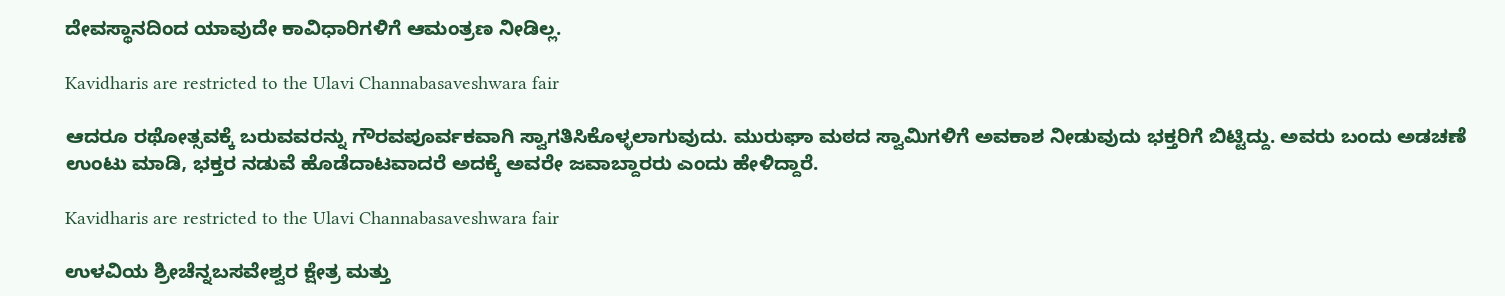ದೇವಸ್ಥಾನದಿಂದ ಯಾವುದೇ ಕಾವಿಧಾರಿಗಳಿಗೆ ಆಮಂತ್ರಣ ನೀಡಿಲ್ಲ.

Kavidharis are restricted to the Ulavi Channabasaveshwara fair

ಆದರೂ ರಥೋತ್ಸವಕ್ಕೆ ಬರುವವರನ್ನು ಗೌರವಪೂರ್ವಕವಾಗಿ ಸ್ವಾಗತಿಸಿಕೊಳ್ಳಲಾಗುವುದು. ಮುರುಘಾ ಮಠದ ಸ್ವಾಮಿಗಳಿಗೆ ಅವಕಾಶ ನೀಡುವುದು ಭಕ್ತರಿಗೆ ಬಿಟ್ಟಿದ್ದು. ಅವರು ಬಂದು ಅಡಚಣೆ ಉಂಟು ಮಾಡಿ, ಭಕ್ತರ ನಡುವೆ ಹೊಡೆದಾಟವಾದರೆ ಅದಕ್ಕೆ ಅವರೇ ಜವಾಬ್ದಾರರು ಎಂದು ಹೇಳಿದ್ದಾರೆ.

Kavidharis are restricted to the Ulavi Channabasaveshwara fair

ಉಳವಿಯ ಶ್ರೀಚೆನ್ನಬಸವೇಶ್ವರ ಕ್ಷೇತ್ರ ಮತ್ತು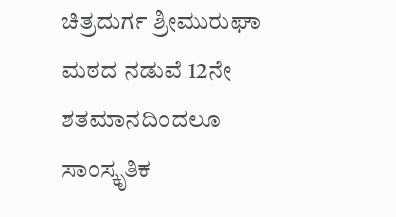ಚಿತ್ರದುರ್ಗ ಶ್ರೀಮುರುಘಾ ಮಠದ ನಡುವೆ 12ನೇ ಶತಮಾನದಿಂದಲೂ ಸಾಂಸ್ಕೃತಿಕ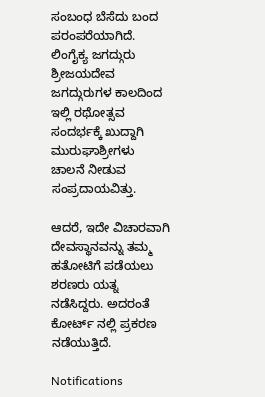ಸಂಬಂಧ ಬೆಸೆದು ಬಂದ ಪರಂಪರೆಯಾಗಿದೆ. ಲಿಂಗೈಕ್ಯ ಜಗದ್ಗುರು ಶ್ರೀಜಯದೇವ ಜಗದ್ಗುರುಗಳ ಕಾಲದಿಂದ ಇಲ್ಲಿ ರಥೋತ್ಸವ ಸಂದರ್ಭಕ್ಕೆ ಖುದ್ದಾಗಿ ಮುರುಘಾಶ್ರೀಗಳು ಚಾಲನೆ ನೀಡುವ ಸಂಪ್ರದಾಯವಿತ್ತು.

ಆದರೆ, ಇದೇ ವಿಚಾರವಾಗಿ ದೇವಸ್ಥಾನವನ್ನು ತಮ್ಮ ಹತೋಟಿಗೆ ಪಡೆಯಲು ಶರಣರು ಯತ್ನ ನಡೆಸಿದ್ದರು. ಅದರಂತೆ ಕೋರ್ಟ್ ನಲ್ಲಿ ಪ್ರಕರಣ ನಡೆಯುತ್ತಿದೆ.

Notifications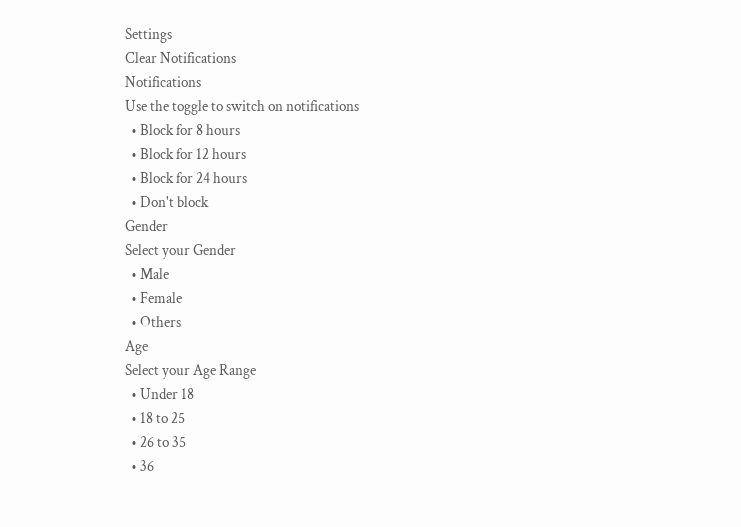Settings
Clear Notifications
Notifications
Use the toggle to switch on notifications
  • Block for 8 hours
  • Block for 12 hours
  • Block for 24 hours
  • Don't block
Gender
Select your Gender
  • Male
  • Female
  • Others
Age
Select your Age Range
  • Under 18
  • 18 to 25
  • 26 to 35
  • 36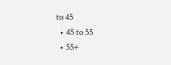to 45
  • 45 to 55
  • 55+